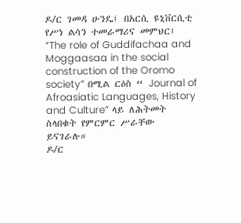ዶ/ር ገመዳ ሁንዴ፤ በአርሲ ዩኒቨርሲቲ የሥነ ልሳን ተመራማሪና መምህር፤ “The role of Guddifachaa and Moggaasaa in the social construction of the Oromo society” በሚል ርዕስ “ Journal of Afroasiatic Languages, History and Culture” ላይ ለሕትመት ስላበቁት የምርምር ሥራቸው ይናገራሉ።
ዶ/ር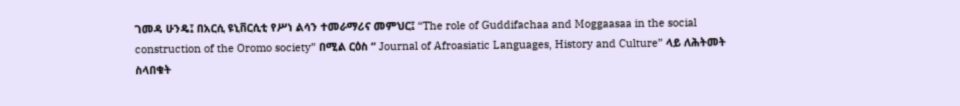ገመዳ ሁንዴ፤ በአርሲ ዩኒቨርሲቲ የሥነ ልሳን ተመራማሪና መምህር፤ “The role of Guddifachaa and Moggaasaa in the social construction of the Oromo society” በሚል ርዕስ “ Journal of Afroasiatic Languages, History and Culture” ላይ ለሕትመት ስላበቁት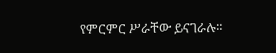የምርምር ሥራቸው ይናገራሉ።